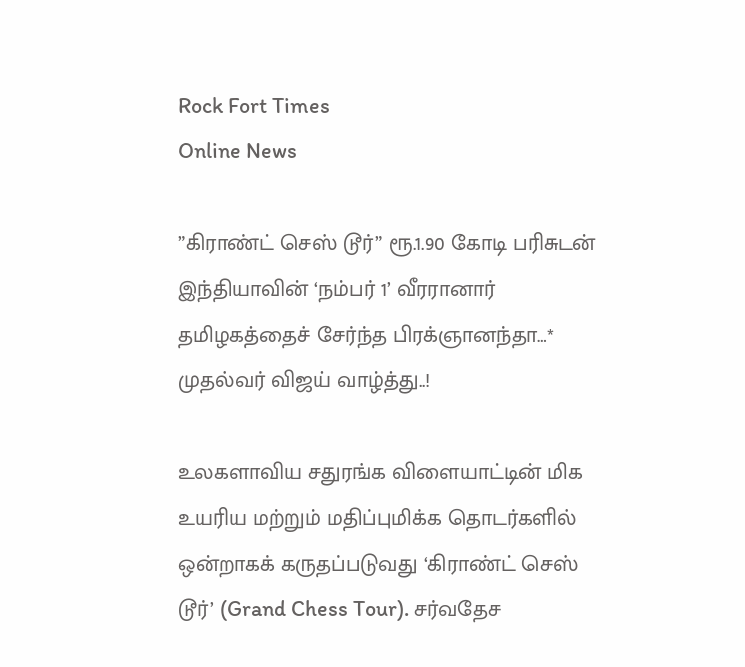Rock Fort Times
Online News

”கிராண்ட் செஸ் டூர்” ரூ.1.90 கோடி பரிசுடன் இந்தியாவின் ‘நம்பர் 1’ வீரரானார் தமிழகத்தைச் சேர்ந்த பிரக்ஞானந்தா…* முதல்வர் விஜய் வாழ்த்து..!

உலகளாவிய சதுரங்க விளையாட்டின் மிக உயரிய மற்றும் மதிப்புமிக்க தொடர்களில் ஒன்றாகக் கருதப்படுவது ‘கிராண்ட் செஸ் டூர்’ (Grand Chess Tour). சர்வதேச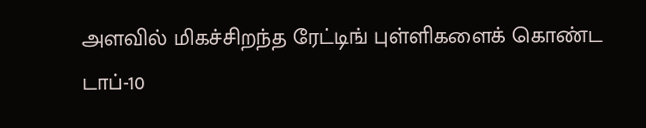அளவில் மிகச்சிறந்த ரேட்டிங் புள்ளிகளைக் கொண்ட டாப்-10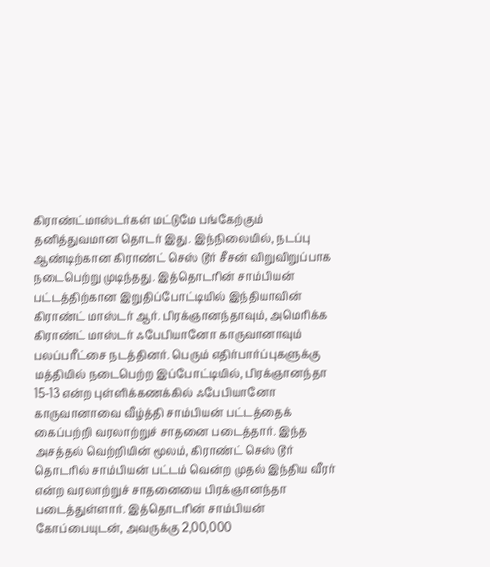கிராண்ட்மாஸ்டர்கள் மட்டுமே பங்கேற்கும் தனித்துவமான தொடர் இது. இந்நிலையில், நடப்பு ஆண்டிற்கான கிராண்ட் செஸ் டூர் சீசன் விறுவிறுப்பாக நடைபெற்று முடிந்தது. இத்தொடரின் சாம்பியன் பட்டத்திற்கான இறுதிப்போட்டியில் இந்தியாவின் கிராண்ட் மாஸ்டர் ஆர். பிரக்ஞானந்தாவும், அமெரிக்க கிராண்ட் மாஸ்டர் ஃபேபியானோ காருவானாவும் பலப்பரீட்சை நடத்தினர். பெரும் எதிர்பார்ப்புகளுக்கு மத்தியில் நடைபெற்ற இப்போட்டியில், பிரக்ஞானந்தா 15-13 என்ற புள்ளிக்கணக்கில் ஃபேபியானோ காருவானாவை வீழ்த்தி சாம்பியன் பட்டத்தைக் கைப்பற்றி வரலாற்றுச் சாதனை படைத்தார். இந்த அசத்தல் வெற்றியின் மூலம், கிராண்ட் செஸ் டூர் தொடரில் சாம்பியன் பட்டம் வென்ற முதல் இந்திய வீரர் என்ற வரலாற்றுச் சாதனையை பிரக்ஞானந்தா படைத்துள்ளார். இத்தொடரின் சாம்பியன் கோப்பையுடன், அவருக்கு 2,00,000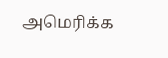அமெரிக்க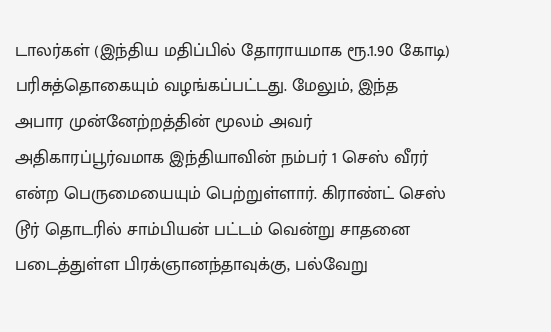டாலர்கள் (இந்திய மதிப்பில் தோராயமாக ரூ.1.90 கோடி) பரிசுத்தொகையும் வழங்கப்பட்டது. மேலும், இந்த அபார முன்னேற்றத்தின் மூலம் அவர் அதிகாரப்பூர்வமாக இந்தியாவின் நம்பர் 1 செஸ் வீரர் என்ற பெருமையையும் பெற்றுள்ளார். கிராண்ட் செஸ் டூர் தொடரில் சாம்பியன் பட்டம் வென்று சாதனை படைத்துள்ள பிரக்ஞானந்தாவுக்கு, பல்வேறு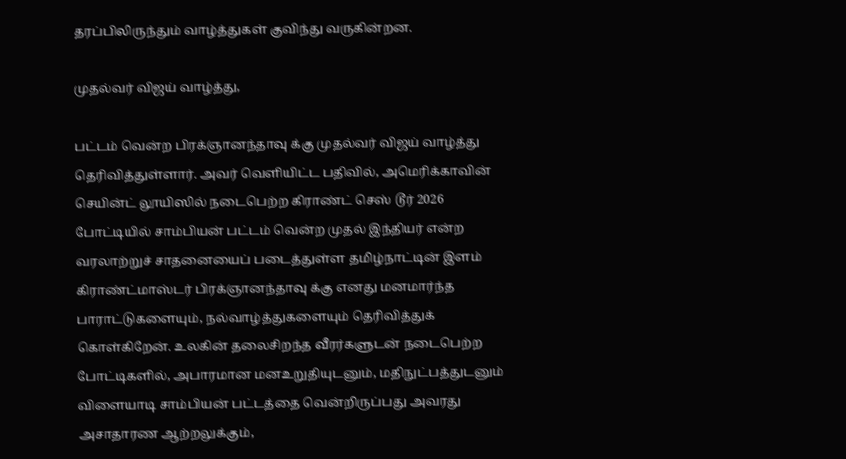தரப்பிலிருந்தும் வாழ்த்துகள் குவிந்து வருகின்றன.

முதல்வர் விஜய் வாழ்த்து,

பட்டம் வென்ற பிரக்ஞானந்தாவு க்கு முதல்வர் விஜய் வாழ்த்து தெரிவித்துள்ளார். அவர் வெளியிட்ட பதிவில், அமெரிக்காவின் செயின்ட் லூயிஸில் நடைபெற்ற கிராண்ட் செஸ் டூர் 2026 போட்டியில் சாம்பியன் பட்டம் வென்ற முதல் இந்தியர் என்ற வரலாற்றுச் சாதனையைப் படைத்துள்ள தமிழ்நாட்டின் இளம் கிராண்ட்மாஸ்டர் பிரக்ஞானந்தாவு க்கு எனது மனமார்ந்த பாராட்டுகளையும், நல்வாழ்த்துகளையும் தெரிவித்துக் கொள்கிறேன். உலகின் தலைசிறந்த வீரர்களுடன் நடைபெற்ற போட்டிகளில், அபாரமான மனஉறுதியுடனும், மதிநுட்பத்துடனும் விளையாடி சாம்பியன் பட்டத்தை வென்றிருப்பது அவரது அசாதாரண ஆற்றலுக்கும்,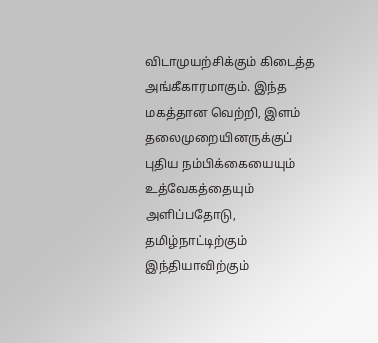விடாமுயற்சிக்கும் கிடைத்த அங்கீகாரமாகும். இந்த மகத்தான வெற்றி, இளம் தலைமுறையினருக்குப் புதிய நம்பிக்கையையும் உத்வேகத்தையும் அளிப்பதோடு, தமிழ்நாட்டிற்கும் இந்தியாவிற்கும்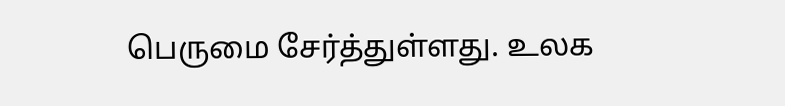பெருமை சேர்த்துள்ளது. உலக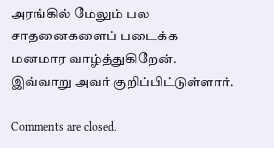அரங்கில் மேலும் பல சாதனைகளைப் படைக்க மனமார வாழ்த்துகிறேன். இவ்வாறு அவர் குறிப்பிட்டுள்ளார்.

Comments are closed.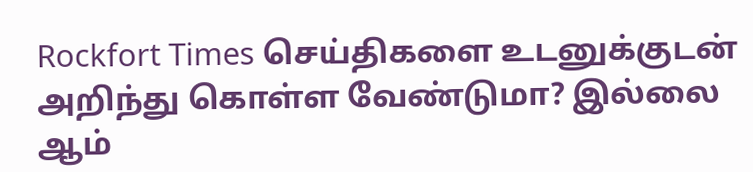Rockfort Times செய்திகளை உடனுக்குடன் அறிந்து கொள்ள வேண்டுமா? இல்லை ஆம்